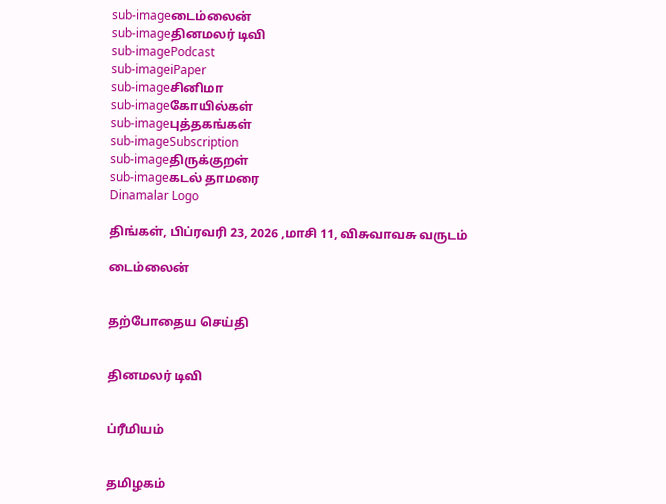sub-imageடைம்லைன்
sub-imageதினமலர் டிவி
sub-imagePodcast
sub-imageiPaper
sub-imageசினிமா
sub-imageகோயில்கள்
sub-imageபுத்தகங்கள்
sub-imageSubscription
sub-imageதிருக்குறள்
sub-imageகடல் தாமரை
Dinamalar Logo

திங்கள், பிப்ரவரி 23, 2026 ,மாசி 11, விசுவாவசு வருடம்

டைம்லைன்


தற்போதைய செய்தி


தினமலர் டிவி


ப்ரீமியம்


தமிழகம்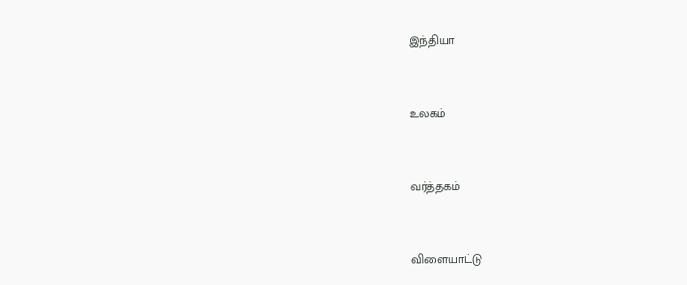இந்தியா


உலகம்


வர்த்தகம்


விளையாட்டு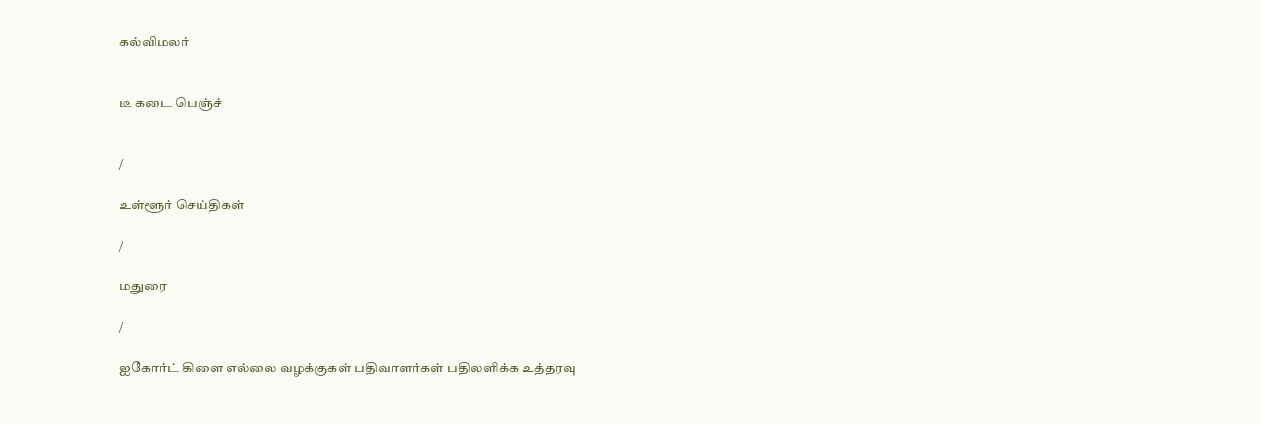கல்விமலர்


டீ கடை பெஞ்ச்


/

உள்ளூர் செய்திகள்

/

மதுரை

/

ஐகோர்ட் கிளை எல்லை வழக்குகள் பதிவாளர்கள் பதிலளிக்க உத்தரவு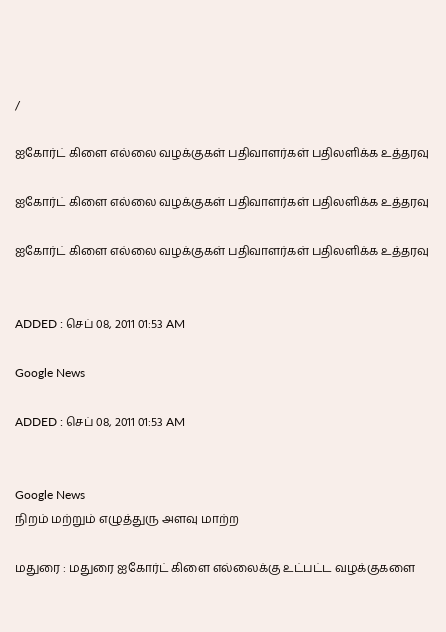/

ஐகோர்ட் கிளை எல்லை வழக்குகள் பதிவாளர்கள் பதிலளிக்க உத்தரவு

ஐகோர்ட் கிளை எல்லை வழக்குகள் பதிவாளர்கள் பதிலளிக்க உத்தரவு

ஐகோர்ட் கிளை எல்லை வழக்குகள் பதிவாளர்கள் பதிலளிக்க உத்தரவு


ADDED : செப் 08, 2011 01:53 AM

Google News

ADDED : செப் 08, 2011 01:53 AM


Google News
நிறம் மற்றும் எழுத்துரு அளவு மாற்ற

மதுரை : மதுரை ஐகோர்ட் கிளை எல்லைக்கு உட்பட்ட வழக்குகளை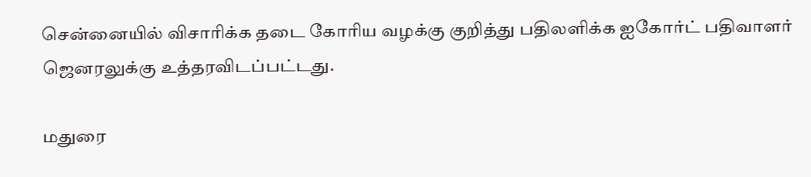சென்னையில் விசாரிக்க தடை கோரிய வழக்கு குறித்து பதிலளிக்க ஐகோர்ட் பதிவாளர் ஜெனரலுக்கு உத்தரவிடப்பட்டது.

மதுரை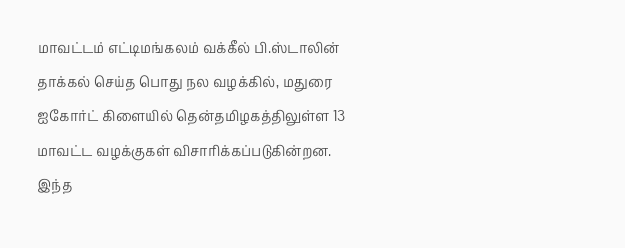மாவட்டம் எட்டிமங்கலம் வக்கீல் பி.ஸ்டாலின் தாக்கல் செய்த பொது நல வழக்கில், மதுரை ஐகோர்ட் கிளையில் தென்தமிழகத்திலுள்ள 13 மாவட்ட வழக்குகள் விசாரிக்கப்படுகின்றன. இந்த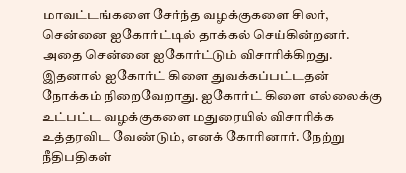மாவட்டங்களை சேர்ந்த வழக்குகளை சிலர், சென்னை ஐகோர்ட்டில் தாக்கல் செய்கின்றனர். அதை சென்னை ஐகோர்ட்டும் விசாரிக்கிறது. இதனால் ஐகோர்ட் கிளை துவக்கப்பட்டதன் நோக்கம் நிறைவேறாது. ஐகோர்ட் கிளை எல்லைக்கு உட்பட்ட வழக்குகளை மதுரையில் விசாரிக்க உத்தரவிட வேண்டும், எனக் கோரினார். நேற்று நீதிபதிகள்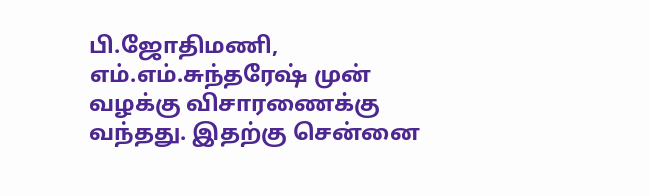பி.ஜோதிமணி, எம்.எம்.சுந்தரேஷ் முன் வழக்கு விசாரணைக்கு வந்தது. இதற்கு சென்னை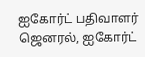ஐகோர்ட் பதிவாளர் ஜெனரல், ஐகோர்ட்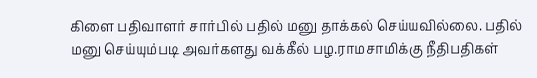கிளை பதிவாளர் சார்பில் பதில் மனு தாக்கல் செய்யவில்லை. பதில் மனு செய்யும்படி அவர்களது வக்கீல் பழ.ராமசாமிக்கு நீதிபதிகள்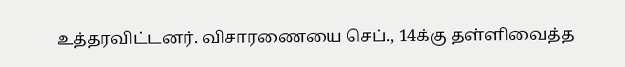உத்தரவிட்டனர். விசாரணையை செப்., 14க்கு தள்ளிவைத்த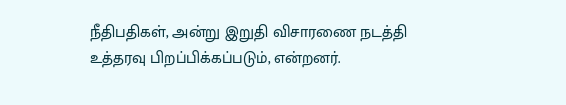நீதிபதிகள், அன்று இறுதி விசாரணை நடத்தி உத்தரவு பிறப்பிக்கப்படும், என்றனர்.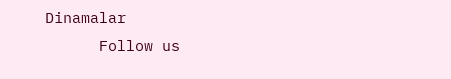Dinamalar
      Follow us